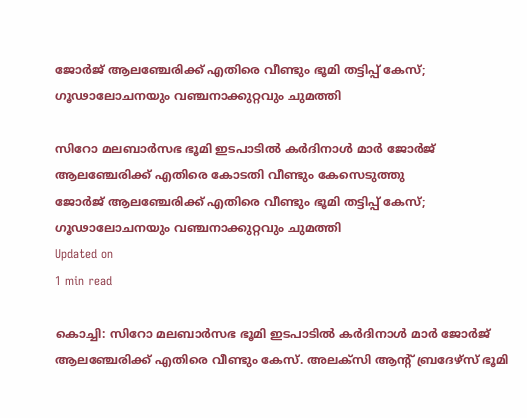ജോര്‍ജ് ആലഞ്ചേരിക്ക് എതിരെ വീണ്ടും ഭൂമി തട്ടിപ്പ് കേസ്; ഗൂഢാലോചനയും വഞ്ചനാക്കുറ്റവും ചുമത്തി

സിറോ മലബാര്‍സഭ ഭൂമി ഇടപാടില്‍ കര്‍ദിനാള്‍ മാര്‍ ജോര്‍ജ് ആലഞ്ചേരിക്ക് എതിരെ കോടതി വീണ്ടും കേസെടുത്തു
ജോര്‍ജ് ആലഞ്ചേരിക്ക് എതിരെ വീണ്ടും ഭൂമി തട്ടിപ്പ് കേസ്; ഗൂഢാലോചനയും വഞ്ചനാക്കുറ്റവും ചുമത്തി
Updated on
1 min read

കൊച്ചി: സിറോ മലബാര്‍സഭ ഭൂമി ഇടപാടില്‍ കര്‍ദിനാള്‍ മാര്‍ ജോര്‍ജ് ആലഞ്ചേരിക്ക് എതിരെ വീണ്ടും കേസ്. അലക്‌സി ആന്റ് ബ്രദേഴ്‌സ് ഭൂമി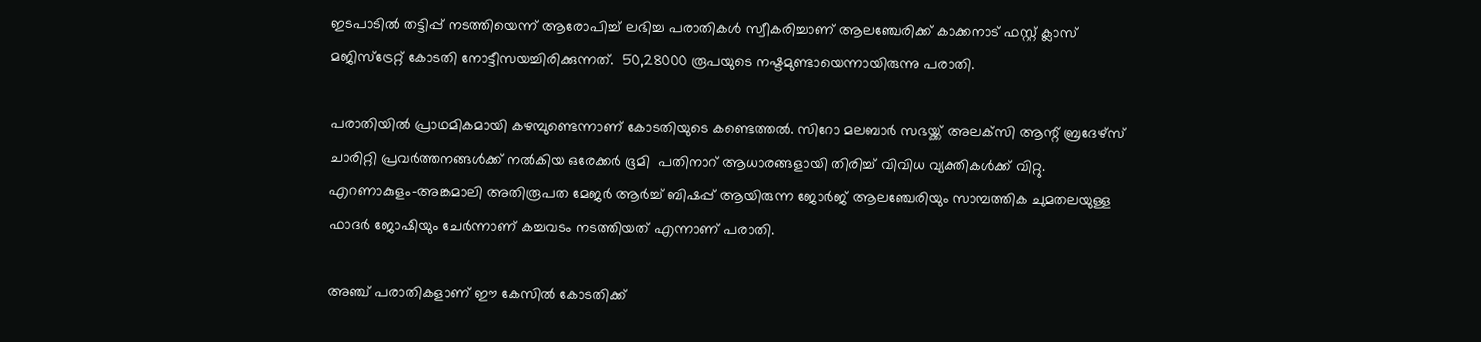ഇടപാടില്‍ തട്ടിപ്പ് നടത്തിയെന്ന് ആരോപിച്ച് ലഭിച്ച പരാതികള്‍ സ്വീകരിച്ചാണ് ആലഞ്ചേരിക്ക് കാക്കനാട് ഫസ്റ്റ് ക്ലാസ് മജിസ്‌ട്രേറ്റ് കോടതി നോട്ടീസയച്ചിരിക്കുന്നത്.  50,28000 രൂപയുടെ നഷ്ടമുണ്ടായെന്നായിരുന്നു പരാതി.

പരാതിയില്‍ പ്രാഥമികമായി കഴമ്പുണ്ടെന്നാണ് കോടതിയുടെ കണ്ടെത്തല്‍. സിറോ മലബാര്‍ സഭയ്ക്ക് അലക്‌സി ആന്റ് ബ്രദേഴ്‌സ് ചാരിറ്റി പ്രവര്‍ത്തനങ്ങള്‍ക്ക് നല്‍കിയ ഒരേക്കര്‍ ഭൂമി  പതിനാറ് ആധാരങ്ങളായി തിരിച്ച് വിവിധ വ്യക്തികള്‍ക്ക് വിറ്റു. എറണാകുളം-അങ്കമാലി അതിരൂപത മേജര്‍ ആര്‍ച്ച് ബിഷപ്പ് ആയിരുന്ന ജോര്‍ജ് ആലഞ്ചേരിയും സാമ്പത്തിക ചുമതലയുള്ള ഫാദര്‍ ജോഷിയും ചേര്‍ന്നാണ് കച്ചവടം നടത്തിയത് എന്നാണ് പരാതി.

അഞ്ച് പരാതികളാണ് ഈ കേസില്‍ കോടതിക്ക്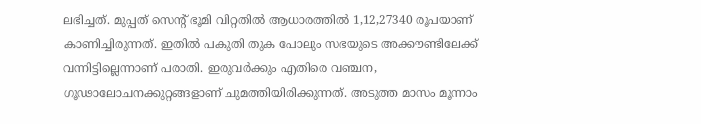ലഭിച്ചത്. മുപ്പത് സെന്റ് ഭൂമി വിറ്റതില്‍ ആധാരത്തില്‍ 1,12,27340 രൂപയാണ് കാണിച്ചിരുന്നത്. ഇതില്‍ പകുതി തുക പോലും സഭയുടെ അക്കൗണ്ടിലേക്ക് വന്നിട്ടില്ലെന്നാണ് പരാതി. ഇരുവര്‍ക്കും എതിരെ വഞ്ചന, ഗൂഢാലോചനക്കുറ്റങ്ങളാണ് ചുമത്തിയിരിക്കുന്നത്. അടുത്ത മാസം മൂന്നാം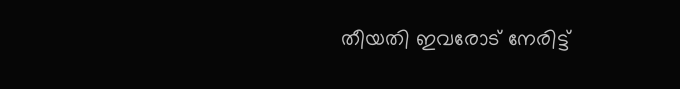തീയതി ഇവരോട് നേരിട്ട്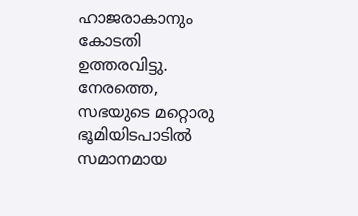ഹാജരാകാനും കോടതി ഉത്തരവിട്ടു. നേരത്തെ, സഭയുടെ മറ്റൊരു ഭൂമിയിടപാടില്‍ സമാനമായ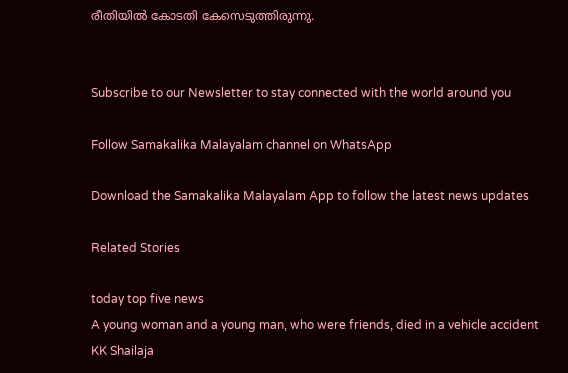രീതിയില്‍ കോടതി കേസെടുത്തിരുന്നു.


Subscribe to our Newsletter to stay connected with the world around you

Follow Samakalika Malayalam channel on WhatsApp

Download the Samakalika Malayalam App to follow the latest news updates

Related Stories

today top five news
A young woman and a young man, who were friends, died in a vehicle accident
KK Shailaja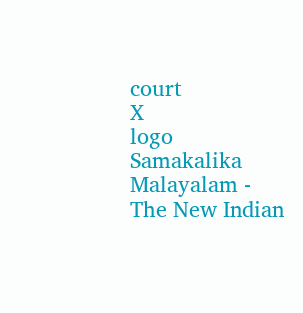court
X
logo
Samakalika Malayalam - The New Indian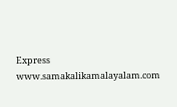Express
www.samakalikamalayalam.com